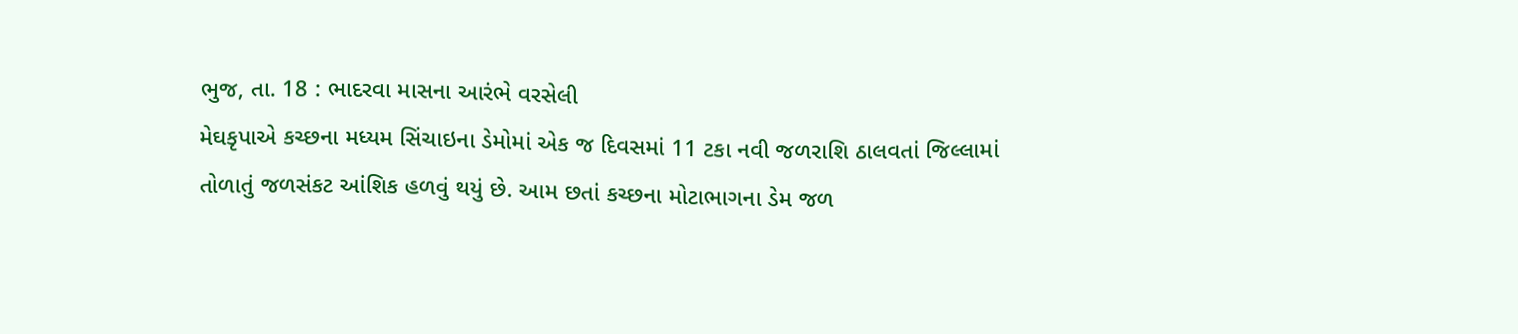ભુજ, તા. 18 : ભાદરવા માસના આરંભે વરસેલી
મેઘકૃપાએ કચ્છના મધ્યમ સિંચાઇના ડેમોમાં એક જ દિવસમાં 11 ટકા નવી જળરાશિ ઠાલવતાં જિલ્લામાં
તોળાતું જળસંકટ આંશિક હળવું થયું છે. આમ છતાં કચ્છના મોટાભાગના ડેમ જળ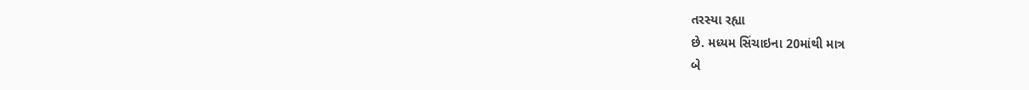તરસ્યા રહ્યા
છે. મધ્યમ સિંચાઇના 20માંથી માત્ર
બે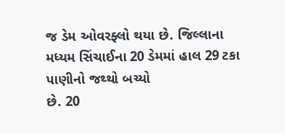જ ડેમ ઓવરફ્લો થયા છે. જિલ્લાના મધ્યમ સિંચાઈના 20 ડેમમાં હાલ 29 ટકા પાણીનો જથ્થો બચ્યો
છે. 20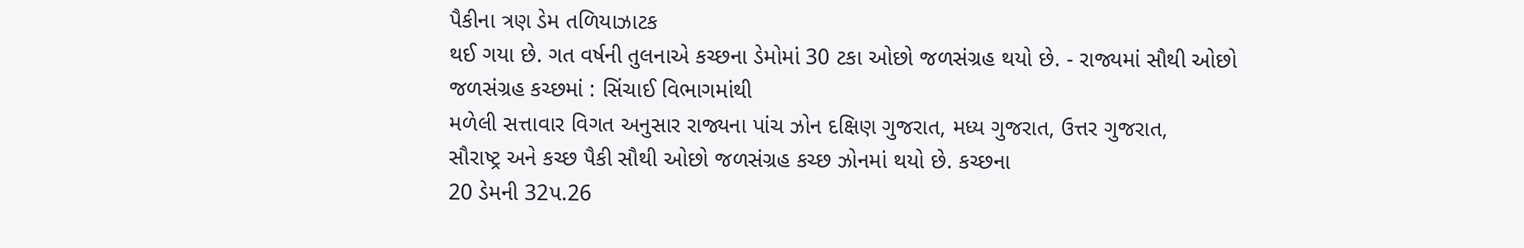પૈકીના ત્રણ ડેમ તળિયાઝાટક
થઈ ગયા છે. ગત વર્ષની તુલનાએ કચ્છના ડેમોમાં 30 ટકા ઓછો જળસંગ્રહ થયો છે. - રાજ્યમાં સૌથી ઓછો જળસંગ્રહ કચ્છમાં : સિંચાઈ વિભાગમાંથી
મળેલી સત્તાવાર વિગત અનુસાર રાજ્યના પાંચ ઝોન દક્ષિણ ગુજરાત, મધ્ય ગુજરાત, ઉત્તર ગુજરાત,
સૌરાષ્ટ્ર અને કચ્છ પૈકી સૌથી ઓછો જળસંગ્રહ કચ્છ ઝોનમાં થયો છે. કચ્છના
20 ડેમની 32પ.26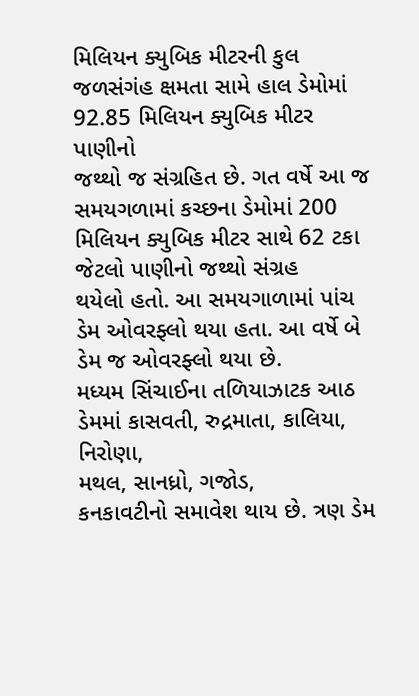મિલિયન ક્યુબિક મીટરની કુલ જળસંગંહ ક્ષમતા સામે હાલ ડેમોમાં
92.85 મિલિયન ક્યુબિક મીટર પાણીનો
જથ્થો જ સંગ્રહિત છે. ગત વર્ષે આ જ સમયગળામાં કચ્છના ડેમોમાં 200 મિલિયન ક્યુબિક મીટર સાથે 62 ટકા જેટલો પાણીનો જથ્થો સંગ્રહ
થયેલો હતો. આ સમયગાળામાં પાંચ ડેમ ઓવરફ્લો થયા હતા. આ વર્ષે બે ડેમ જ ઓવરફ્લો થયા છે.
મધ્યમ સિંચાઈના તળિયાઝાટક આઠ ડેમમાં કાસવતી, રુદ્રમાતા, કાલિયા, નિરોણા,
મથલ, સાનધ્રો, ગજોડ,
કનકાવટીનો સમાવેશ થાય છે. ત્રણ ડેમ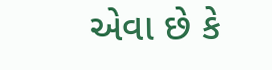એવા છે કે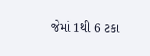જેમાં 1થી 6 ટકા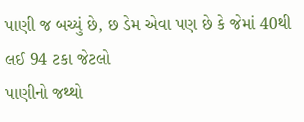પાણી જ બચ્યું છે, છ ડેમ એવા પણ છે કે જેમાં 40થી લઈ 94 ટકા જેટલો
પાણીનો જથ્થો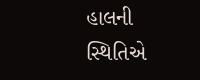હાલની સ્થિતિએ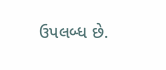ઉપલબ્ધ છે.